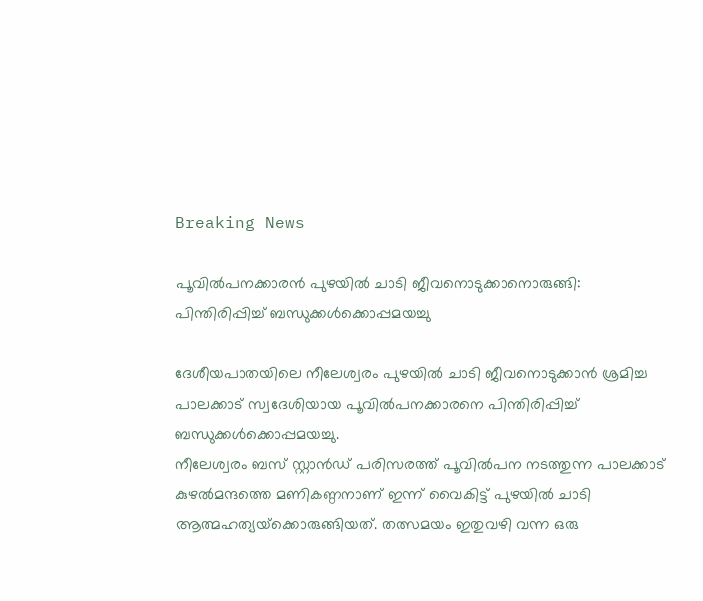Breaking News

പൂവിൽപനക്കാരൻ പുഴയിൽ ചാടി ജീവനൊടുക്കാനൊരുങ്ങി: പിന്തിരിപ്പിച്ച് ബന്ധുക്കൾക്കൊപ്പമയച്ചു

ദേശീയപാതയിലെ നീലേശ്വരം പുഴയിൽ ചാടി ജീവനൊടുക്കാൻ ശ്രമിച്ച പാലക്കാട് സ്വദേശിയായ പൂവിൽപനക്കാരനെ പിന്തിരിപ്പിച്ച് ബന്ധുക്കൾക്കൊപ്പമയച്ചു.
നീലേശ്വരം ബസ് സ്റ്റാൻഡ് പരിസരത്ത് പൂവിൽപന നടത്തുന്ന പാലക്കാട് കുഴൽമന്ദത്തെ മണികണ്ഠനാണ് ഇന്ന് വൈകിട്ട് പുഴയിൽ ചാടി ആത്മഹത്യയ്‌ക്കൊരുങ്ങിയത്. തത്സമയം ഇതുവഴി വന്ന ഒരു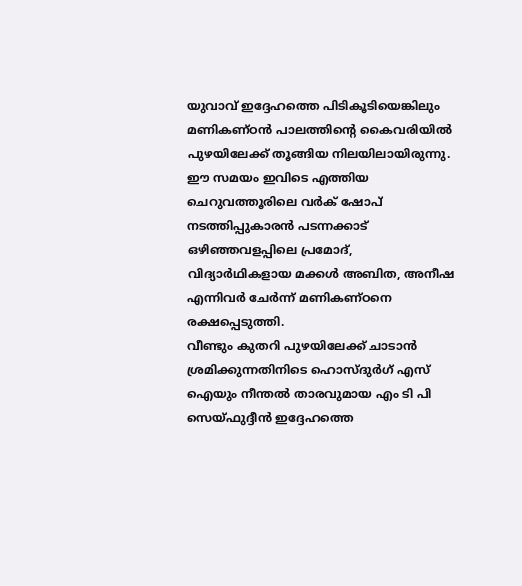യുവാവ് ഇദ്ദേഹത്തെ പിടികൂടിയെങ്കിലും മണികണ്ഠൻ പാലത്തിന്റെ കൈവരിയിൽ പുഴയിലേക്ക് തൂങ്ങിയ നിലയിലായിരുന്നു. ഈ സമയം ഇവിടെ എത്തിയ ചെറുവത്തൂരിലെ വർക് ഷോപ് നടത്തിപ്പുകാരൻ പടന്നക്കാട് ഒഴിഞ്ഞവളപ്പിലെ പ്രമോദ്, വിദ്യാർഥികളായ മക്കൾ അബിത, അനീഷ എന്നിവർ ചേർന്ന് മണികണ്ഠനെ രക്ഷപ്പെടുത്തി.
വീണ്ടും കുതറി പുഴയിലേക്ക് ചാടാൻ ശ്രമിക്കുന്നതിനിടെ ഹൊസ്ദുർഗ് എസ് ഐയും നീന്തൽ താരവുമായ എം ടി പി സെയ്ഫുദ്ദീൻ ഇദ്ദേഹത്തെ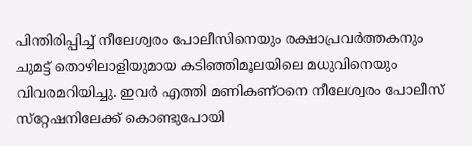പിന്തിരിപ്പിച്ച് നീലേശ്വരം പോലീസിനെയും രക്ഷാപ്രവർത്തകനും ചുമട്ട് തൊഴിലാളിയുമായ കടിഞ്ഞിമൂലയിലെ മധുവിനെയും വിവരമറിയിച്ചു. ഇവർ എത്തി മണികണ്ഠനെ നീലേശ്വരം പോലീസ് സ്‌റ്റേഷനിലേക്ക് കൊണ്ടുപോയി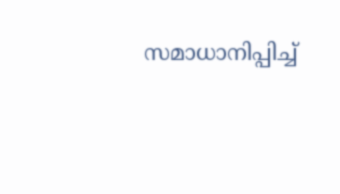സമാധാനിപ്പിച്ച്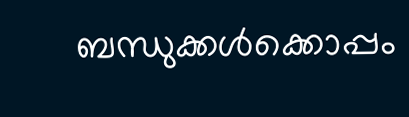ബന്ധുക്കൾക്കൊപ്പം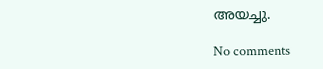അയച്ചു.

No comments